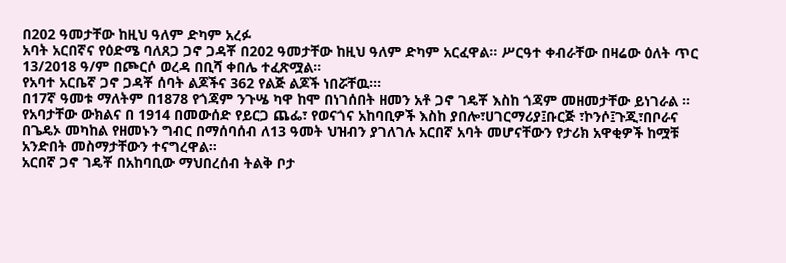በ202 ዓመታቸው ከዚህ ዓለም ድካም አረፉ
አባት አርበኛና የዕድሜ ባለጸጋ ጋኖ ጋዳቾ በ202 ዓመታቸው ከዚህ ዓለም ድካም አርፈዋል፡፡ ሥርዓተ ቀብራቸው በዛሬው ዕለት ጥር 13/2018 ዓ/ም በጮርሶ ወረዳ በቢሻ ቀበሌ ተፈጽሟል።
የአባተ አርቤኛ ጋኖ ጋዳቾ ሰባት ልጆችና 362 የልጅ ልጆች ነበሯቸዉ፡፡፡
በ17ኛ ዓመቱ ማለትም በ1878 የጎጃም ንጉሤ ካዋ ከሞ በነገሰበት ዘመን አቶ ጋኖ ገዴቾ እስከ ጎጃም መዘመታቸው ይነገራል ።
የአባታቸው ውክልና በ 1914 በመውሰድ የይርጋ ጨፌ፣ የወናጎና አከባቢዎች እስከ ያበሎ፣ሀገርማሪያ፤ቡርጅ ፣ኮንሶ፤ጉጂ፣በቦራና በጌዴኦ መካከል የዘመኑን ግብር በማሰባሰብ ለ13 ዓመት ህዝብን ያገለገሉ አርበኛ አባት መሆናቸውን የታሪክ አዋቂዎች ከሟቹ አንድበት መስማታቸውን ተናግረዋል፡፡
አርበኛ ጋኖ ገዴቾ በአከባቢው ማህበረሰብ ትልቅ ቦታ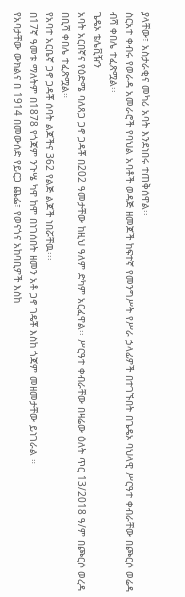ያላቸው፣ አስታራቂና መካሪ አባት እንደነበሩ ተጠቅሰዋል፡፡
ስርአተ ቀብሩ የወራዳ አመራሮች የባህል አባቶች ወዳጅ ዘመጆች ከፍተኛ የመንግሥት የሥራ ኃላፊዎች በተገኙበት በጌዴኦ ባህላዊ ሥርዓተ ቀብራቸው በጮርሶ ወሬዳ ብሻ ቀበሌ ተፈጽሟል፡፡
ጌዴኦ ቴሌቪዥን
አባት አርበኛና የዕድሜ ባለጸጋ ጋኖ ጋዳቾ በ202 ዓመታቸው ከዚህ ዓለም ድካም አርፈዋል፡፡ ሥርዓተ ቀብራቸው በዛሬው ዕለት ጥር 13/2018 ዓ/ም በጮርሶ ወረዳ በቢሻ ቀበሌ ተፈጽሟል።
የአባተ አርቤኛ ጋኖ ጋዳቾ ሰባት ልጆችና 362 የልጅ ልጆች ነበሯቸዉ፡፡፡
በ17ኛ ዓመቱ ማለትም በ1878 የጎጃም ንጉሤ ካዋ ከሞ በነገሰበት ዘመን አቶ ጋኖ ገዴቾ እስከ ጎጃም መዘመታቸው ይነገራል ።
የአባታቸው ውክልና በ 1914 በመውሰድ የይርጋ ጨፌ፣ የወናጎና አከባቢዎች እስከ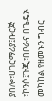ያበሎ፣ሀገርማሪያ፤ቡርጅ ፣ኮንሶ፤ጉጂ፣በቦራና በጌዴኦ መካከል የዘመኑን ግብር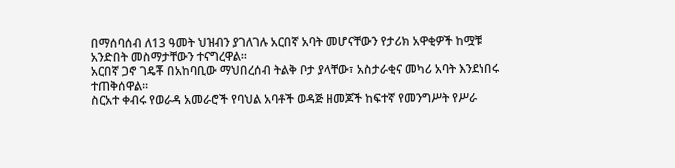በማሰባሰብ ለ13 ዓመት ህዝብን ያገለገሉ አርበኛ አባት መሆናቸውን የታሪክ አዋቂዎች ከሟቹ አንድበት መስማታቸውን ተናግረዋል፡፡
አርበኛ ጋኖ ገዴቾ በአከባቢው ማህበረሰብ ትልቅ ቦታ ያላቸው፣ አስታራቂና መካሪ አባት እንደነበሩ ተጠቅሰዋል፡፡
ስርአተ ቀብሩ የወራዳ አመራሮች የባህል አባቶች ወዳጅ ዘመጆች ከፍተኛ የመንግሥት የሥራ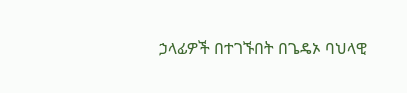ኃላፊዎች በተገኙበት በጌዴኦ ባህላዊ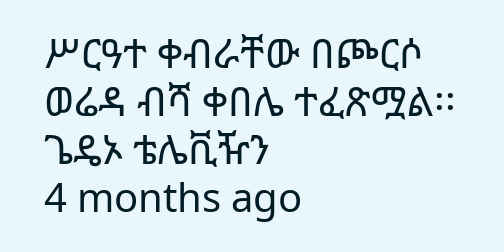ሥርዓተ ቀብራቸው በጮርሶ ወሬዳ ብሻ ቀበሌ ተፈጽሟል፡፡
ጌዴኦ ቴሌቪዥን
4 months ago